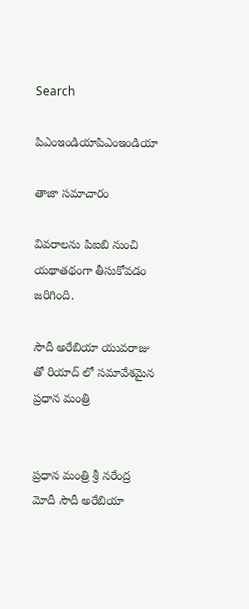Search

పిఎంఇండియాపిఎంఇండియా

తాజా స‌మాచారం

వివరాలను పిఐబి నుంచి యథాతథంగా తీసుకోవడం జరిగింది.

సౌదీ అరేబియా యువరాజు తో రియాద్ లో సమావేశమైన ప్రధాన మంత్రి


ప్రధాన మంత్రి శ్రీ నరేంద్ర మోదీ సౌదీ అరేబియా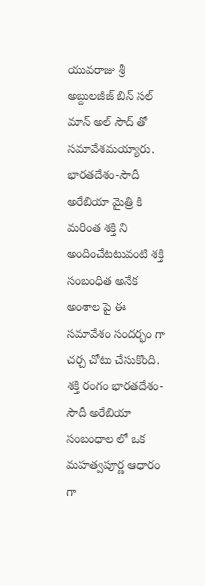యువరాజు శ్రీ అబ్దులజీజ్ బిన్ సల్ మాన్ అల్ సౌద్ తో సమావేశమయ్యారు.  భారతదేశం-సౌదీ అరేబియా మైత్రి కి మరింత శక్తి ని అందించేటటువంటి శక్తి సంబంధిత అనేక అంశాల పై ఈ సమావేశం సందర్భం గా చర్చ చోటు చేసుకొంది. శక్తి రంగం భారతదేశం-సౌదీ అరేబియా సంబంధాల లో ఒక మహత్వపూర్ణ ఆధారం గా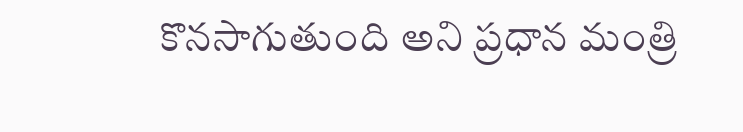కొనసాగుతుంది అని ప్రధాన మంత్రి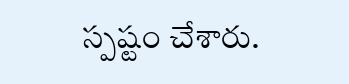స్పష్టం చేశారు.